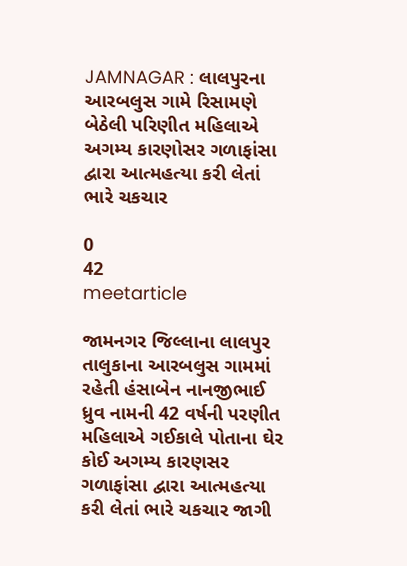JAMNAGAR : લાલપુરના આરબલુસ ગામે રિસામણે બેઠેલી પરિણીત મહિલાએ અગમ્ય કારણોસર ગળાફાંસા દ્વારા આત્મહત્યા કરી લેતાં ભારે ચકચાર

0
42
meetarticle

જામનગર જિલ્લાના લાલપુર તાલુકાના આરબલુસ ગામમાં રહેતી હંસાબેન નાનજીભાઈ ધ્રુવ નામની 42 વર્ષની પરણીત મહિલાએ ગઈકાલે પોતાના ઘેર કોઈ અગમ્ય કારણસર ગળાફાંસા દ્વારા આત્મહત્યા કરી લેતાં ભારે ચકચાર જાગી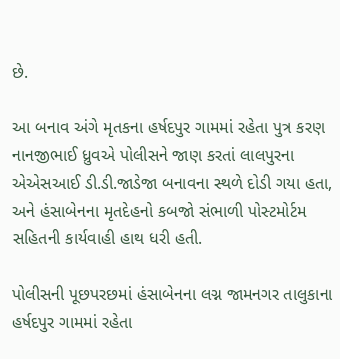છે.

આ બનાવ અંગે મૃતકના હર્ષદપુર ગામમાં રહેતા પુત્ર કરણ નાનજીભાઈ ધ્રુવએ પોલીસને જાણ કરતાં લાલપુરના એએસઆઈ ડી.ડી.જાડેજા બનાવના સ્થળે દોડી ગયા હતા, અને હંસાબેનના મૃતદેહનો કબજો સંભાળી પોસ્ટમોર્ટમ સહિતની કાર્યવાહી હાથ ધરી હતી.

પોલીસની પૂછપરછમાં હંસાબેનના લગ્ન જામનગર તાલુકાના હર્ષદપુર ગામમાં રહેતા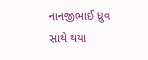નાનજીભાઈ ધ્રુવ સાથે થયા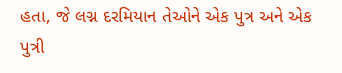હતા, જે લગ્ન દરમિયાન તેઓને એક પુત્ર અને એક પુત્રી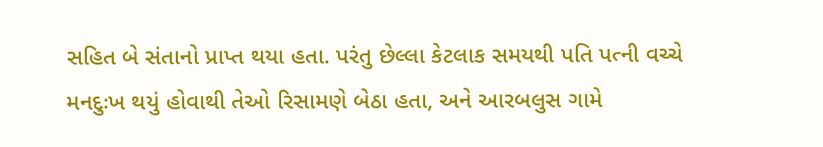સહિત બે સંતાનો પ્રાપ્ત થયા હતા. પરંતુ છેલ્લા કેટલાક સમયથી પતિ પત્ની વચ્ચે મનદુઃખ થયું હોવાથી તેઓ રિસામણે બેઠા હતા, અને આરબલુસ ગામે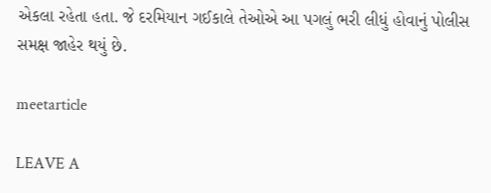એકલા રહેતા હતા. જે દરમિયાન ગઈકાલે તેઓએ આ પગલું ભરી લીધું હોવાનું પોલીસ સમક્ષ જાહેર થયું છે.

meetarticle

LEAVE A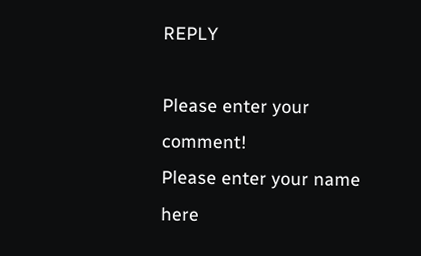REPLY

Please enter your comment!
Please enter your name here